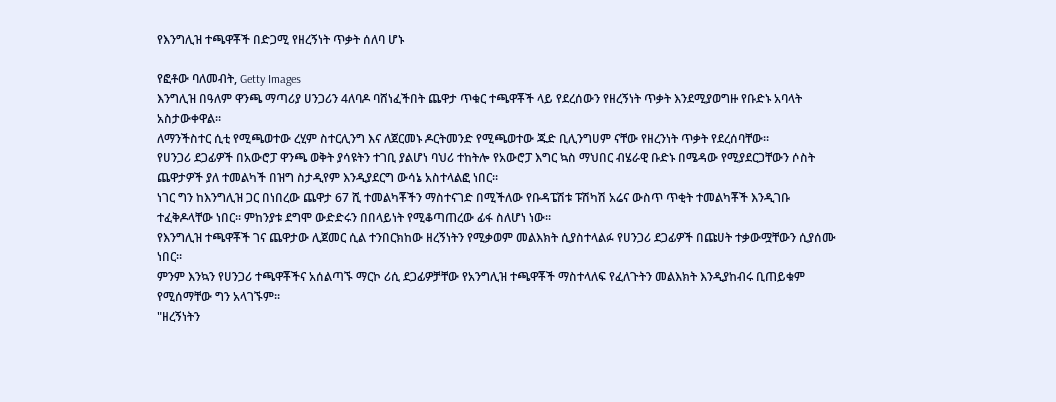የእንግሊዝ ተጫዋቾች በድጋሚ የዘረኝነት ጥቃት ሰለባ ሆኑ

የፎቶው ባለመብት, Getty Images
እንግሊዝ በዓለም ዋንጫ ማጣሪያ ሀንጋሪን 4ለባዶ ባሸነፈችበት ጨዋታ ጥቁር ተጫዋቾች ላይ የደረሰውን የዘረኝነት ጥቃት እንደሚያወግዙ የቡድኑ አባላት አስታውቀዋል።
ለማንችስተር ሲቲ የሚጫወተው ረሂም ስተርሊንግ እና ለጀርመኑ ዶርትመንድ የሚጫወተው ጁድ ቢሊንግሀም ናቸው የዘረንነት ጥቃት የደረሰባቸው።
የሀንጋሪ ደጋፊዎች በአውሮፓ ዋንጫ ወቅት ያሳዩትን ተገቢ ያልሆነ ባህሪ ተከትሎ የአውሮፓ እግር ኳስ ማህበር ብሄራዊ ቡድኑ በሜዳው የሚያደርጋቸውን ሶስት ጨዋታዎች ያለ ተመልካች በዝግ ስታዲየም እንዲያደርግ ውሳኔ አስተላልፎ ነበር።
ነገር ግን ከእንግሊዝ ጋር በነበረው ጨዋታ 67 ሺ ተመልካቾችን ማስተናገድ በሚችለው የቡዳፔሽቱ ፑሽካሽ አሬና ውስጥ ጥቂት ተመልካቾች እንዲገቡ ተፈቅዶላቸው ነበር። ምከንያቱ ደግሞ ውድድሩን በበላይነት የሚቆጣጠረው ፊፋ ስለሆነ ነው።
የእንግሊዝ ተጫዋቾች ገና ጨዋታው ሊጀመር ሲል ተንበርክከው ዘረኝነትን የሚቃወም መልእክት ሲያስተላልፉ የሀንጋሪ ደጋፊዎች በጩሀት ተቃውሟቸውን ሲያሰሙ ነበር።
ምንም እንኳን የሀንጋሪ ተጫዋቾችና አሰልጣኙ ማርኮ ሪሲ ደጋፊዎቻቸው የአንግሊዝ ተጫዋቾች ማስተላለፍ የፈለጉትን መልእክት እንዲያከብሩ ቢጠይቁም የሚሰማቸው ግን አላገኙም።
"ዘረኝነትን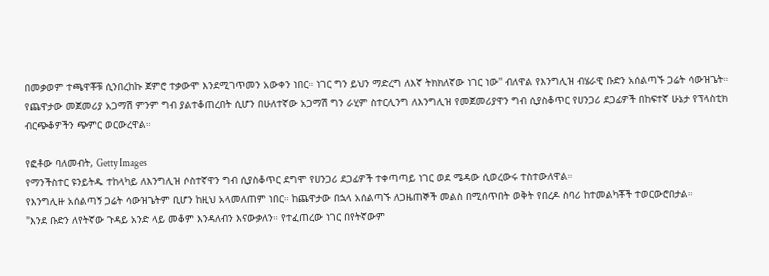በመቃወም ተጫዋቾቹ ሲንበረከኩ ጀምሮ ተቃውሞ እንደሚገጥመን አውቀን ነበር። ነገር ግን ይህን ማድረግ ለእኛ ትክክለኛው ነገር ነው'' ብለዋል የእንግሊዝ ብሄራዊ ቡድን አሰልጣኙ ጋሬት ሳውዝጌት።
የጨዋታው መጀመሪያ አጋማሽ ምንም ግብ ያልተቆጠረበት ሲሆን በሁለተኛው አጋማሽ ግን ራሂም ስተርሊንግ ለእንግሊዝ የመጀመሪያዋን ግብ ሲያስቆጥር የሀንጋሪ ደጋፊዎች በከፍተኛ ሁኔታ የፕላስቲክ ብርጭቆዎችን ጭምር ወርውረዋል።

የፎቶው ባለመብት, Getty Images
የማንችስተር ዩንይትዱ ተከላካይ ለእንግሊዝ ሶስተኛዋን ግብ ሲያስቆጥር ደግሞ የሀንጋሪ ደጋፊዎች ተቀጣጣይ ነገር ወደ ሜዳው ሲወረውሩ ተስተውለዋል።
የእንግሊዙ አሰልጣኝ ጋሬት ሳውዝጌትም ቢሆን ከዚህ አላመለጠም ነበር። ከጨዋታው በኋላ አሰልጣኙ ለጋዜጠኞች መልስ በሚሰጥበት ወቅት የበረዶ ስባሪ ከተመልካቾች ተወርውሮበታል።
"እንደ ቡድን ለየትኛው ጉዳይ አንድ ላይ መቆም እንዳለብን እናውቃለን። የተፈጠረው ነገር በየትኛውም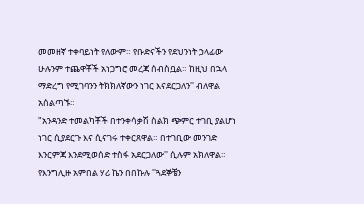መመዘኛ ተቀባይነት የለውም። የቡድናችን የደህንነት ኃላፊው ሁሉንም ተጨዋቾች አነጋግሮ መረጃ ሰብስቧል። ከዚህ በኋላ ማድረግ የሚገባንን ትክክለኛውን ነገር እናደርጋለን'' ብለዋል አሰልጣኙ።
"አንዳንድ ተመልካቾች በተንቀሳቃሽ ስልክ ጭምር ተገቢ ያልሆነ ነገር ሲያደርጉ እና ሲናገሩ ተቀርጸዋል። በተገቢው መንገድ እንርምጃ እንደሚወሰድ ተስፋ አደርጋለው'' ሲሉም አክለዋል።
የእንግሊዙ አምበል ሃሪ ኬን በበኩሉ ''ጓደኞቼን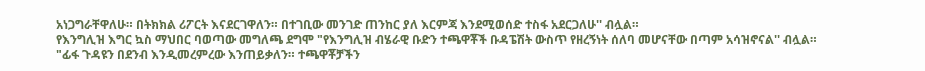አነጋግራቸዋለሁ። በትክክል ሪፖርት እናደርገዋለን። በተገቢው መንገድ ጠንከር ያለ እርምጃ እንደሚወሰድ ተስፋ አደርጋለሁ'' ብሏል።
የእንግሊዝ እግር ኳስ ማህበር ባወጣው መግለጫ ደግሞ "የእንግሊዝ ብሄራዊ ቡድን ተጫዋቾች ቡዳፔሽት ውስጥ የዘረኝነት ሰለባ መሆናቸው በጣም አሳዝኖናል'' ብሏል።
"ፊፋ ጉዳዩን በደንብ እንዲመረምረው እንጠይቃለን። ተጫዋቾቻችን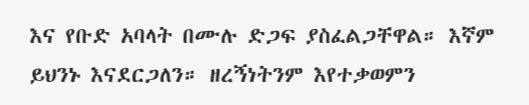እና የቡድ አባላት በሙሉ ድጋፍ ያስፈልጋቸዋል። እኛም ይህንኑ እናደርጋለን። ዘረኝነትንም እየተቃወምን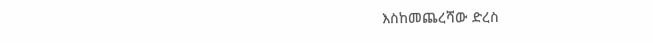እስከመጨረሻው ድረስ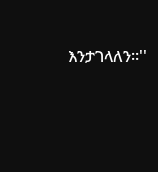እንታገላለን።''